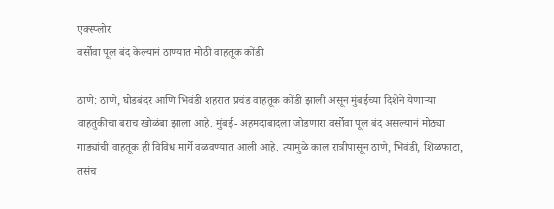एक्स्प्लोर
वर्सोवा पूल बंद केल्यानं ठाण्यात मोठी वाहतूक कोंडी

ठाणे: ठाणे, घोडबंदर आणि भिवंडी शहरात प्रचंड वाहतूक कोंडी झाली असून मुंबईच्या दिशेने येणाऱ्या वाहतुकीचा बराच खोळंबा झाला आहे. मुंबई- अहमदाबादला जोडणारा वर्सोवा पूल बंद असल्यानं मोठ्या गाड्यांची वाहतूक ही विविध मार्गे वळवण्यात आली आहे. त्यामुळे काल रात्रीपासून ठाणे, भिवंडी, शिळफाटा, तसंच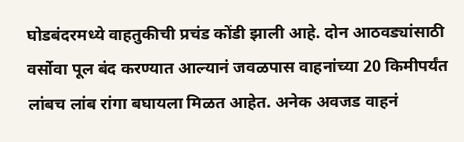घोडबंदरमध्ये वाहतुकीची प्रचंड कोंडी झाली आहे. दोन आठवड्यांसाठी वर्सोवा पूल बंद करण्यात आल्यानं जवळपास वाहनांच्या 20 किमीपर्यंत लांबच लांब रांगा बघायला मिळत आहेत. अनेक अवजड वाहनं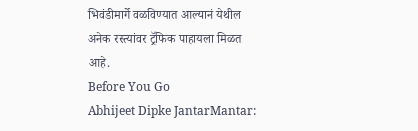भिवंडीमार्गे वळविण्यात आल्यानं येथील अनेक रस्त्यांवर ट्रॅफिक पाहायला मिळत आहे.
Before You Go
Abhijeet Dipke JantarMantar: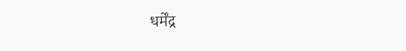धर्मेंद्र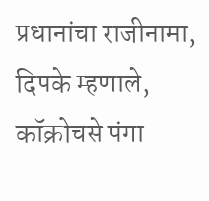प्रधानांचा राजीनामा, दिपके म्हणाले, कॉक्रोचसे पंगा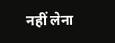नहीं लेना